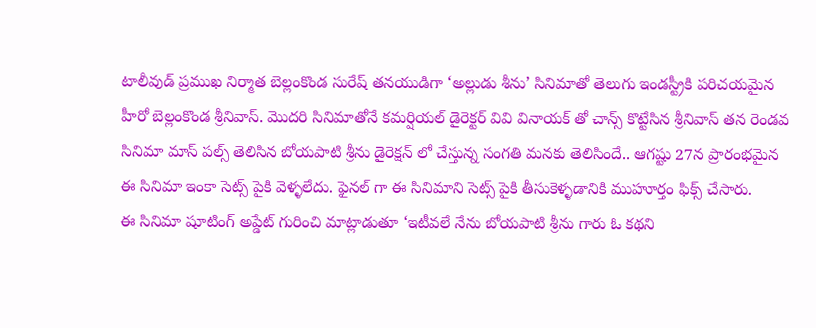టాలీవుడ్ ప్రముఖ నిర్మాత బెల్లంకొండ సురేష్ తనయుడిగా ‘అల్లుడు శీను’ సినిమాతో తెలుగు ఇండస్ట్రీకి పరిచయమైన హీరో బెల్లంకొండ శ్రీనివాస్. మొదరి సినిమాతోనే కమర్షియల్ డైరెక్టర్ వివి వినాయక్ తో చాన్స్ కొట్టేసిన శ్రీనివాస్ తన రెండవ సినిమా మాస్ పల్స్ తెలిసిన బోయపాటి శ్రీను డైరెక్షన్ లో చేస్తున్న సంగతి మనకు తెలిసిందే.. ఆగష్టు 27న ప్రారంభమైన ఈ సినిమా ఇంకా సెట్స్ పైకి వెళ్ళలేదు. ఫైనల్ గా ఈ సినిమాని సెట్స్ పైకి తీసుకెళ్ళడానికి ముహూర్తం ఫిక్స్ చేసారు.
ఈ సినిమా షూటింగ్ అప్డేట్ గురించి మాట్లాడుతూ ‘ఇటీవలే నేను బోయపాటి శ్రీను గారు ఓ కథని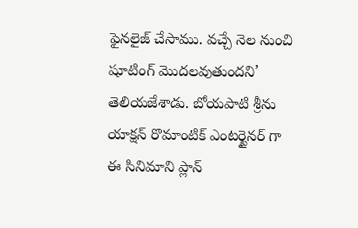ఫైనలైజ్ చేసాము. వచ్చే నెల నుంచి షూటింగ్ మొదలవుతుందని’ తెలియజేశాడు. బోయపాటి శ్రీను యాక్షన్ రొమాంటిక్ ఎంటర్టైనర్ గా ఈ సినిమాని ప్లాన్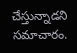చేస్తున్నాడని సమాచారం.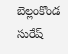బెల్లంకొండ సురేష్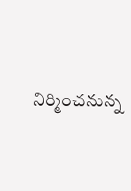నిర్మించనున్న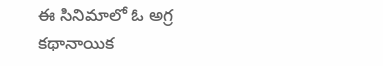ఈ సినిమాలో ఓ అగ్ర కథానాయిక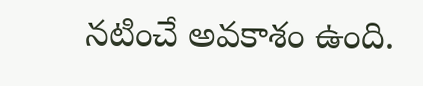నటించే అవకాశం ఉంది.